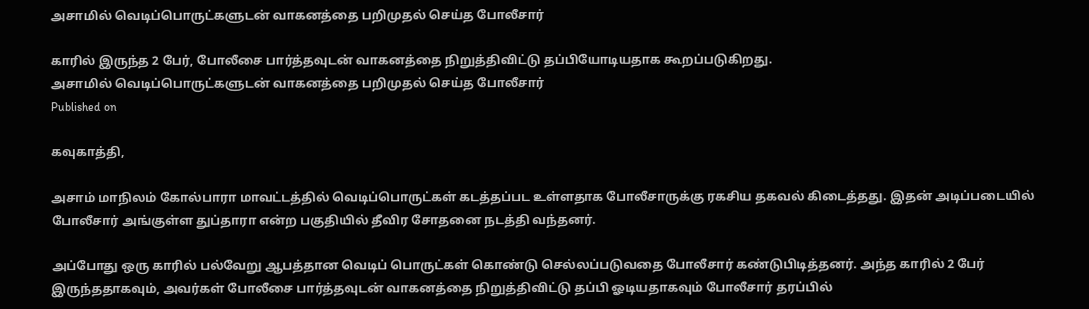அசாமில் வெடிப்பொருட்களுடன் வாகனத்தை பறிமுதல் செய்த போலீசார்

காரில் இருந்த 2 பேர், போலீசை பார்த்தவுடன் வாகனத்தை நிறுத்திவிட்டு தப்பியோடியதாக கூறப்படுகிறது.
அசாமில் வெடிப்பொருட்களுடன் வாகனத்தை பறிமுதல் செய்த போலீசார்
Published on

கவுகாத்தி,

அசாம் மாநிலம் கோல்பாரா மாவட்டத்தில் வெடிப்பொருட்கள் கடத்தப்பட உள்ளதாக போலீசாருக்கு ரகசிய தகவல் கிடைத்தது. இதன் அடிப்படையில் போலீசார் அங்குள்ள துப்தாரா என்ற பகுதியில் தீவிர சோதனை நடத்தி வந்தனர்.

அப்போது ஒரு காரில் பல்வேறு ஆபத்தான வெடிப் பொருட்கள் கொண்டு செல்லப்படுவதை போலீசார் கண்டுபிடித்தனர். அந்த காரில் 2 பேர் இருந்ததாகவும், அவர்கள் போலீசை பார்த்தவுடன் வாகனத்தை நிறுத்திவிட்டு தப்பி ஓடியதாகவும் போலீசார் தரப்பில்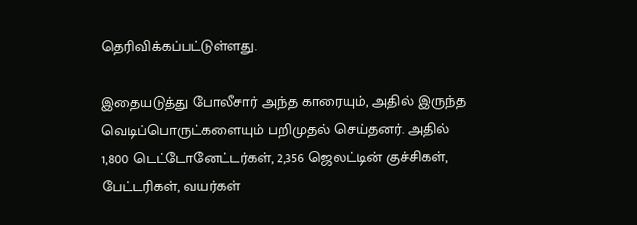தெரிவிக்கப்பட்டுள்ளது.

இதையடுத்து போலீசார் அந்த காரையும், அதில் இருந்த வெடிப்பொருட்களையும் பறிமுதல் செய்தனர். அதில் 1,800 டெட்டோனேட்டர்கள், 2,356 ஜெலட்டின் குச்சிகள், பேட்டரிகள், வயர்கள்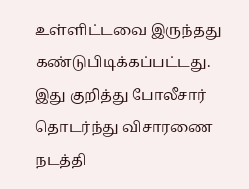உள்ளிட்டவை இருந்தது கண்டுபிடிக்கப்பட்டது. இது குறித்து போலீசார் தொடர்ந்து விசாரணை நடத்தி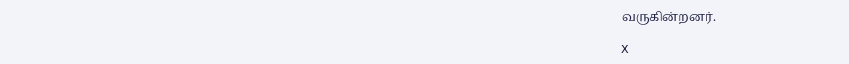வருகின்றனர்.

X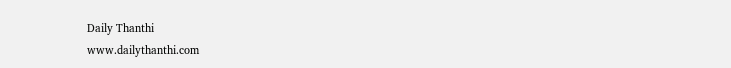Daily Thanthi
www.dailythanthi.com